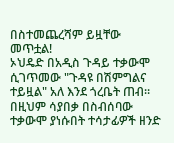በስተመጨረሻም ይዟቸው መጥቷል!
ኦህዴድ በአዲስ ጉዳይ ተቃውሞ ሲገጥመው "ጉዳዩ በሽምግልና ተይዟል" አለ እንደ ጎረቤት ጠብ። በዚህም ሳያበቃ በስብሰባው ተቃውሞ ያነሱበት ተሳታፊዎች ዘንድ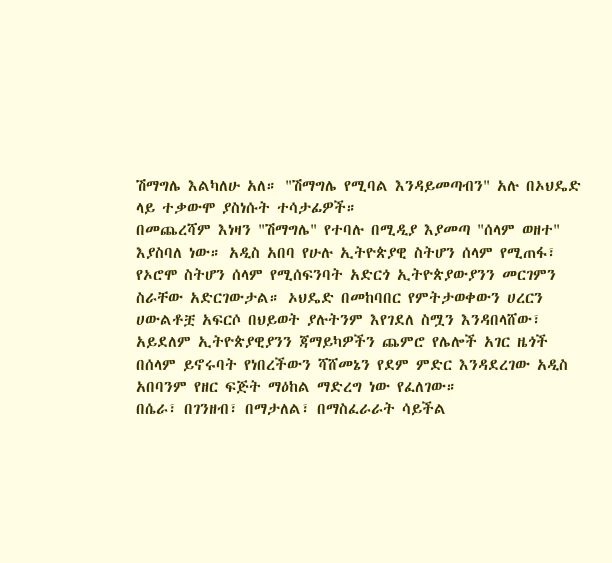ሽማግሌ እልካለሁ አለ። "ሽማግሌ የሚባል እንዳይመጣብን" አሉ በኦህዴድ ላይ ተቃውሞ ያስነሱት ተሳታፊዎች።
በመጨረሻም እነዛን "ሽማግሌ" የተባሉ በሚዲያ እያመጣ "ሰላም ወዘተ" እያስባለ ነው። አዲስ አበባ የሁሉ ኢትዮጵያዊ ስትሆን ሰላም የሚጠፋ፣ የኦሮሞ ስትሆን ሰላም የሚሰፍንባት አድርጎ ኢትዮጵያውያንን መርገምን ስራቸው አድርገውታል። ኦህዴድ በመከባበር የምትታወቀውን ሀረርን ሀውልቶቿ አፍርሶ በህይወት ያሉትንም እየገደለ ስሟን እንዳበላሸው፣ አይደለም ኢትዮጵያዊያንን ጃማይካዎችን ጨምሮ የሌሎች አገር ዜጎች በሰላም ይኖሩባት የነበረችውን ሻሸመኔን የደም ምድር እንዳደረገው አዲስ አበባንም የዘር ፍጅት ማዕከል ማድረግ ነው የፈለገው።
በሴራ፣ በገንዘብ፣ በማታለል፣ በማስፈራራት ሳይችል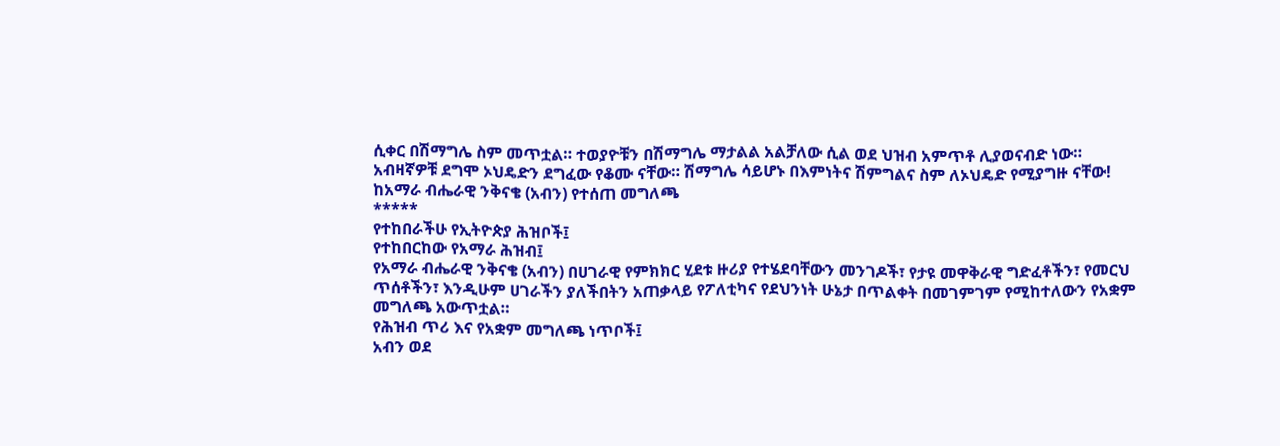ሲቀር በሽማግሌ ስም መጥቷል። ተወያዮቹን በሽማግሌ ማታልል አልቻለው ሲል ወደ ህዝብ አምጥቶ ሊያወናብድ ነው።
አብዛኛዎቹ ደግሞ ኦህዴድን ደግፈው የቆሙ ናቸው። ሽማግሌ ሳይሆኑ በእምነትና ሽምግልና ስም ለኦህዴድ የሚያግዙ ናቸው!
ከአማራ ብሔራዊ ንቅናቄ (አብን) የተሰጠ መግለጫ
*****
የተከበራችሁ የኢትዮጵያ ሕዝቦች፤
የተከበርከው የአማራ ሕዝብ፤
የአማራ ብሔራዊ ንቅናቄ (አብን) በሀገራዊ የምክክር ሂደቱ ዙሪያ የተሄደባቸውን መንገዶች፣ የታዩ መዋቅራዊ ግድፈቶችን፣ የመርህ ጥሰቶችን፣ እንዲሁም ሀገራችን ያለችበትን አጠቃላይ የፖለቲካና የደህንነት ሁኔታ በጥልቀት በመገምገም የሚከተለውን የአቋም መግለጫ አውጥቷል።
የሕዝብ ጥሪ እና የአቋም መግለጫ ነጥቦች፤
አብን ወደ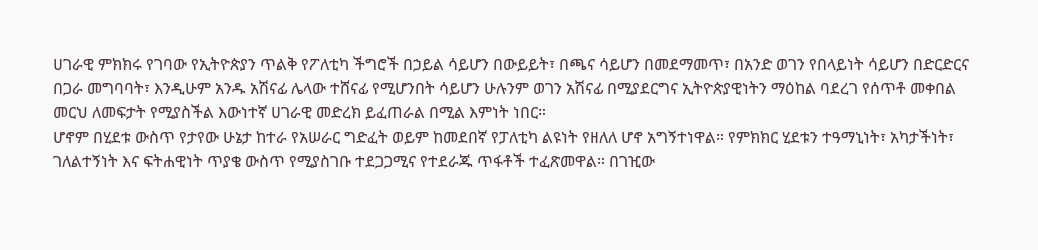ሀገራዊ ምክክሩ የገባው የኢትዮጵያን ጥልቅ የፖለቲካ ችግሮች በኃይል ሳይሆን በውይይት፣ በጫና ሳይሆን በመደማመጥ፣ በአንድ ወገን የበላይነት ሳይሆን በድርድርና በጋራ መግባባት፣ እንዲሁም አንዱ አሽናፊ ሌላው ተሸናፊ የሚሆንበት ሳይሆን ሁሉንም ወገን አሽናፊ በሚያደርግና ኢትዮጵያዊነትን ማዕከል ባደረገ የሰጥቶ መቀበል መርህ ለመፍታት የሚያስችል እውነተኛ ሀገራዊ መድረክ ይፈጠራል በሚል እምነት ነበር።
ሆኖም በሂደቱ ውስጥ የታየው ሁኔታ ከተራ የአሠራር ግድፈት ወይም ከመደበኛ የፓለቲካ ልዩነት የዘለለ ሆኖ አግኝተነዋል። የምክክር ሂደቱን ተዓማኒነት፣ አካታችነት፣ ገለልተኝነት እና ፍትሐዊነት ጥያቄ ውስጥ የሚያስገቡ ተደጋጋሚና የተደራጁ ጥፋቶች ተፈጽመዋል። በገዢው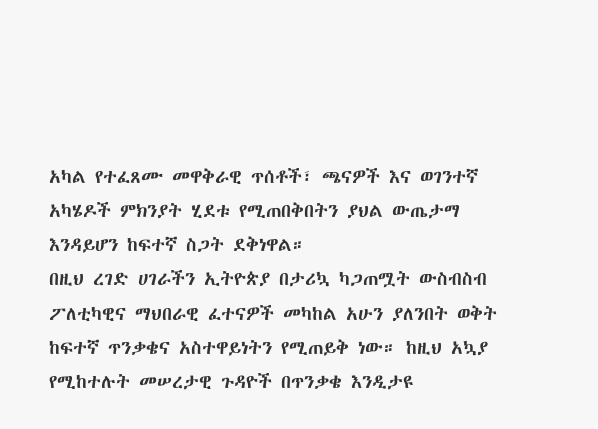አካል የተፈጸሙ መዋቅራዊ ጥሰቶች፣ ጫናዎች እና ወገንተኛ አካሄዶች ምክንያት ሂደቱ የሚጠበቅበትን ያህል ውጤታማ እንዳይሆን ከፍተኛ ስጋት ደቅነዋል።
በዚህ ረገድ ሀገራችን ኢትዮጵያ በታሪኳ ካጋጠሟት ውስብስብ ፖለቲካዊና ማህበራዊ ፈተናዎች መካከል አሁን ያለንበት ወቅት ከፍተኛ ጥንቃቄና አስተዋይነትን የሚጠይቅ ነው። ከዚህ አኳያ የሚከተሉት መሠረታዊ ጉዳዮች በጥንቃቄ እንዲታዩ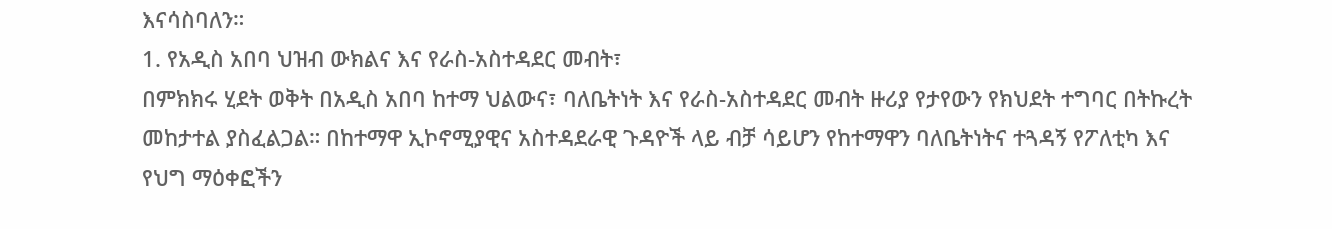እናሳስባለን።
1. የአዲስ አበባ ህዝብ ውክልና እና የራስ-አስተዳደር መብት፣
በምክክሩ ሂደት ወቅት በአዲስ አበባ ከተማ ህልውና፣ ባለቤትነት እና የራስ-አስተዳደር መብት ዙሪያ የታየውን የክህደት ተግባር በትኩረት መከታተል ያስፈልጋል። በከተማዋ ኢኮኖሚያዊና አስተዳደራዊ ጉዳዮች ላይ ብቻ ሳይሆን የከተማዋን ባለቤትነትና ተጓዳኝ የፖለቲካ እና የህግ ማዕቀፎችን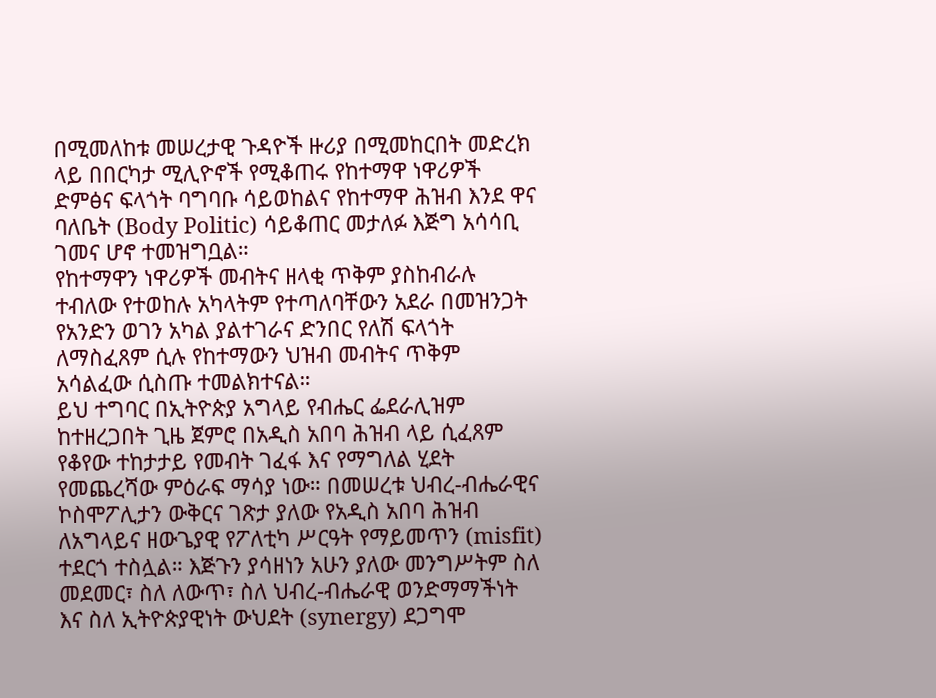በሚመለከቱ መሠረታዊ ጉዳዮች ዙሪያ በሚመከርበት መድረክ ላይ በበርካታ ሚሊዮኖች የሚቆጠሩ የከተማዋ ነዋሪዎች ድምፅና ፍላጎት ባግባቡ ሳይወከልና የከተማዋ ሕዝብ እንደ ዋና ባለቤት (Body Politic) ሳይቆጠር መታለፉ እጅግ አሳሳቢ ገመና ሆኖ ተመዝግቧል።
የከተማዋን ነዋሪዎች መብትና ዘላቂ ጥቅም ያስከብራሉ ተብለው የተወከሉ አካላትም የተጣለባቸውን አደራ በመዝንጋት የአንድን ወገን አካል ያልተገራና ድንበር የለሽ ፍላጎት ለማስፈጸም ሲሉ የከተማውን ህዝብ መብትና ጥቅም አሳልፈው ሲስጡ ተመልክተናል።
ይህ ተግባር በኢትዮጵያ አግላይ የብሔር ፌደራሊዝም ከተዘረጋበት ጊዜ ጀምሮ በአዲስ አበባ ሕዝብ ላይ ሲፈጸም የቆየው ተከታታይ የመብት ገፈፋ እና የማግለል ሂደት የመጨረሻው ምዕራፍ ማሳያ ነው። በመሠረቱ ህብረ-ብሔራዊና ኮስሞፖሊታን ውቅርና ገጽታ ያለው የአዲስ አበባ ሕዝብ ለአግላይና ዘውጌያዊ የፖለቲካ ሥርዓት የማይመጥን (misfit) ተደርጎ ተስሏል። እጅጉን ያሳዘነን አሁን ያለው መንግሥትም ስለ መደመር፣ ስለ ለውጥ፣ ስለ ህብረ-ብሔራዊ ወንድማማችነት እና ስለ ኢትዮጵያዊነት ውህደት (synergy) ደጋግሞ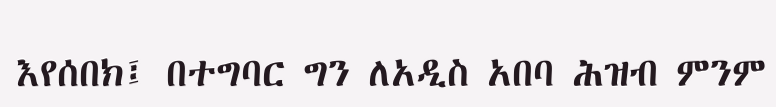እየሰበክ፤ በተግባር ግን ለአዲስ አበባ ሕዝብ ምንም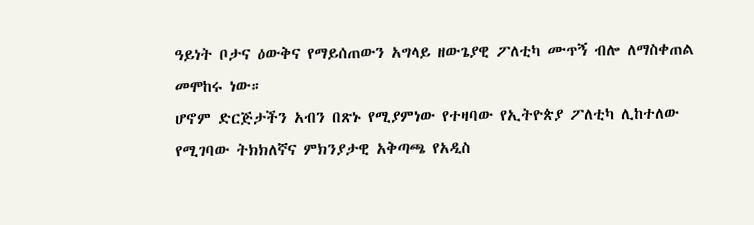ዓይነት ቦታና ዕውቅና የማይሰጠውን አግላይ ዘውጌያዊ ፖለቲካ ሙጥኝ ብሎ ለማስቀጠል መሞከሩ ነው።
ሆኖም ድርጅታችን አብን በጽኑ የሚያምነው የተዛባው የኢትዮጵያ ፖለቲካ ሊከተለው የሚገባው ትክክለኛና ምክንያታዊ አቅጣጫ የአዲስ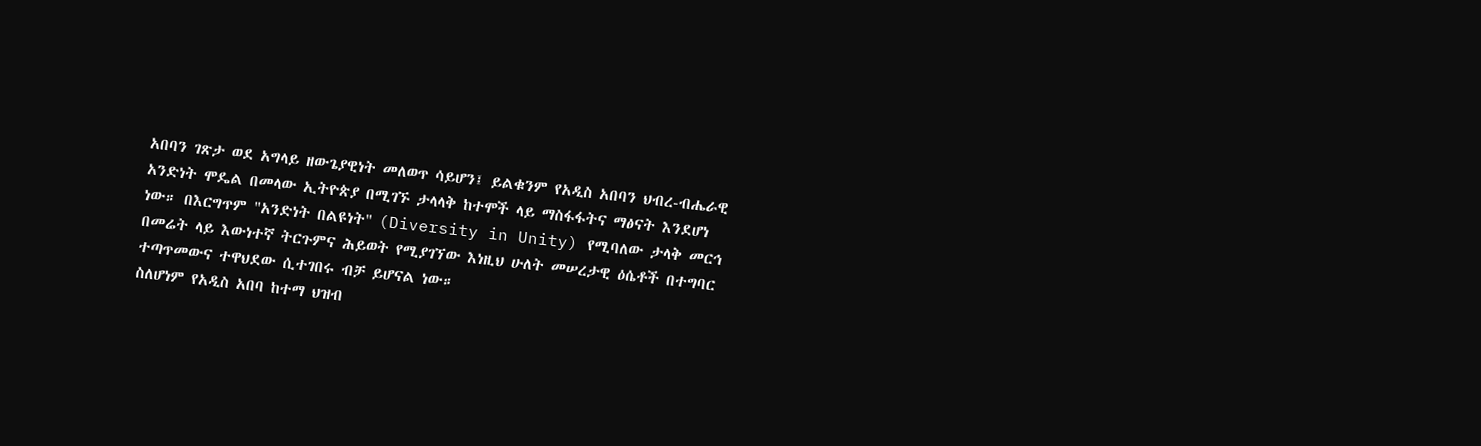አበባን ገጽታ ወደ አግላይ ዘውጌያዊነት መለወጥ ሳይሆን፤ ይልቁንም የአዲስ አበባን ህብረ-ብሔራዊ አንድነት ሞዴል በመላው ኢትዮጵያ በሚገኙ ታላላቅ ከተሞች ላይ ማስፋፋትና ማፅናት እንደሆነ ነው። በእርግጥም "አንድነት በልዩነት" (Diversity in Unity) የሚባለው ታላቅ መርኅ በመሬት ላይ እውነተኛ ትርጉምና ሕይወት የሚያገኘው እነዚህ ሁለት መሠረታዊ ዕሴቶች በተግባር ተጣጥመውና ተዋህደው ሲተገበሩ ብቻ ይሆናል ነው።
ስለሆነም የአዲስ አበባ ከተማ ህዝብ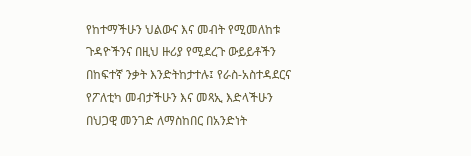የከተማችሁን ህልውና እና መብት የሚመለከቱ ጉዳዮችንና በዚህ ዙሪያ የሚደረጉ ውይይቶችን በከፍተኛ ንቃት እንድትከታተሉ፤ የራስ-አስተዳደርና የፖለቲካ መብታችሁን እና መጻኢ እድላችሁን በህጋዊ መንገድ ለማስከበር በአንድነት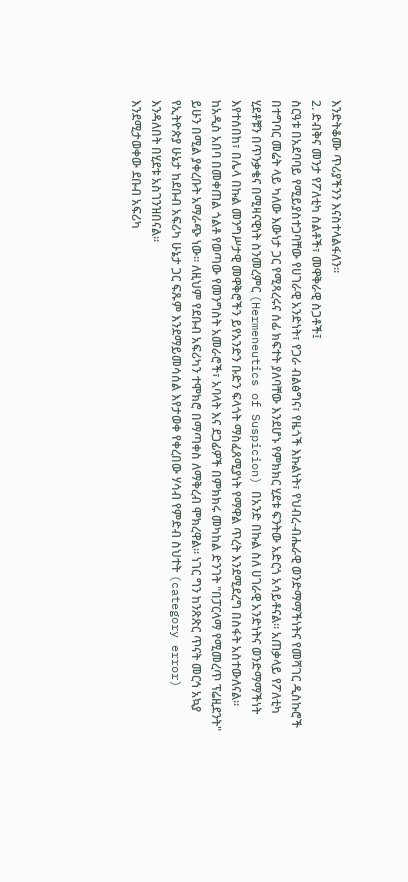እንድትቆሙ ጥሪያችንን እናስተላልፋለን።
2. ድብቅና መንታ የፖለቲካ ስልቶች፣ መዋቅራዊ ስጋቶች፤
ስርዓቱ በአደባባይ የሚይያስተጋባቸው የሀገራዊ አንድነት፣ የጋራ ብልፅግና፣ የዜጎች እኩልነት፣ የህብረ-ብሔራዊ ወንድማማችነትና የመሻገር ዲስኩሮች በተግባር መሬት ላይ ካለው እውነታ ጋር የሚጻረሩና ሰፊ ክፍተት ያለባቸው እንደሆኑ የምክክር ሂደቱ ፍንትው አድርጎ አሳይቶናል። አጠቃላይ የፖለቲካ ሂደቶቹን በጥንቃቄና በሚዛናዊነት ስንመረምር (Hermeneutics of Suspicion) በአንድ በኩል ስለ ሀገራዊ አንድነትና ወንድማማችነት እየተሰበከ፣ በሌላ በኩል መንግሥታዊ መዋቅሮችን ይየአንድን ቡድን ፍላጎት ማስፈጸሚያነት የማዋል ጥረት እንደሚደረግ በስፋት አስተውለናል።
ከአዲስ አበባ በመቀጠል ጎልቶ የወጣው የመንግስት አመራሮች፣ አባላት እና ደጋፊዎች በምክክሩ መካከል ድንገት "በፓርላማ የሚመረጥ ፕሬዚደንት" ይሁን በሚል ያቀረቡት አማራጭ ነው። ለዚህም የደቡብ አፍሪካን ተሞክሮ በማጣቀስ ለማቅረብ ሞክረዋል። ነገር ግን ከንጽጽር ጥናት መርኅ አኳያ የኢትዮጵያ ሁኔታ ከደቡብ አፍሪካ ሁኔታ ጋር ፍጹም እንደማይመሳሰል እየታወቀ የቀረበው ሃሳብ የምድብ ስህተት (category error) እንዳለበት በሂደቱ አስገንዝበናል።
እንደሚታወቀው ደቡብ አፍሪካ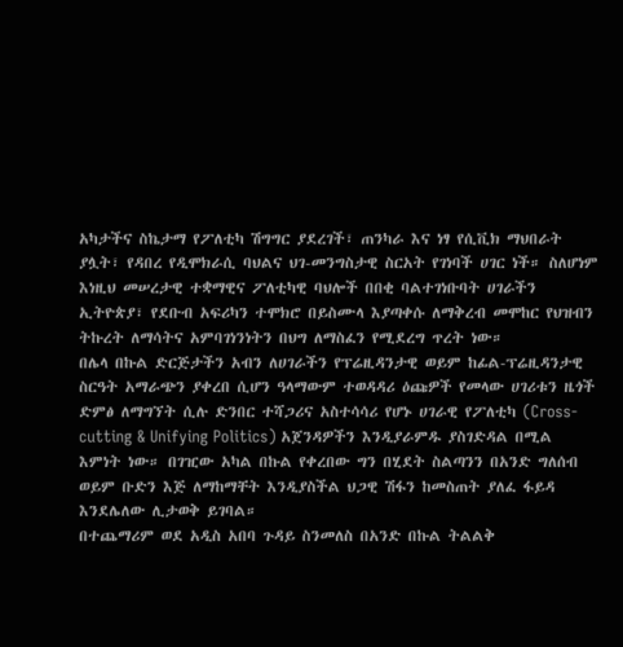አካታችና ስኬታማ የፖለቲካ ሽግግር ያደረገች፣ ጠንካራ እና ነፃ የሲቪክ ማህበራት ያሏት፣ የዳበረ የዲሞክራሲ ባህልና ህገ-መንግስታዊ ስርአት የገነባች ሀገር ነች። ስለሆነም እነዚህ መሠረታዊ ተቋማዊና ፖለቲካዊ ባህሎች በበቂ ባልተገነቡባት ሀገራችን ኢትዮጵያ፣ የደቡብ አፍሪካን ተሞክሮ በይስሙላ እያጣቀሱ ለማቅረብ መሞከር የህዝብን ትኩረት ለማሳትና አምባገነንነትን በህግ ለማስፈን የሚደረግ ጥረት ነው።
በሌላ በኩል ድርጅታችን አብን ለሀገራችን የፕሬዚዳንታዊ ወይም ከፊል-ፕሬዚዳንታዊ ስርዓት አማራጭን ያቀረበ ሲሆን ዓላማውም ተወዳዳሪ ዕጩዎች የመላው ሀገሪቱን ዜጎች ድምፅ ለማግኘት ሲሉ ድንበር ተሻጋሪና አስተሳሳሪ የሆኑ ሀገራዊ የፖለቲካ (Cross-cutting & Unifying Politics) አጀንዳዎችን እንዲያራምዱ ያስገድዳል በሚል እምነት ነው። በገዢው አካል በኩል የቀረበው ግን በሂደት ስልጣንን በአንድ ግለሰብ ወይም ቡድን እጅ ለማከማቸት እንዲያስችል ህጋዊ ሽፋን ከመስጠት ያለፈ ፋይዳ እንደሌለው ሊታወቅ ይገባል።
በተጨማሪም ወደ አዲስ አበባ ጉዳይ ስንመለስ በአንድ በኩል ትልልቅ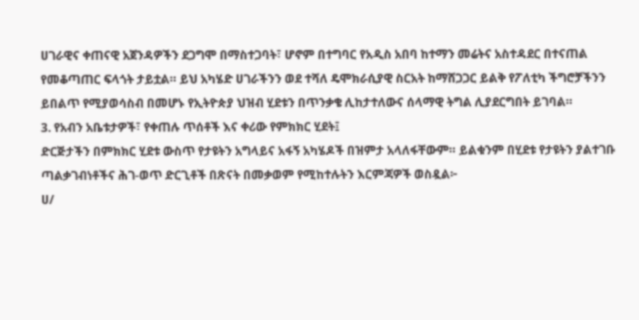ሀገራዊና ቀጠናዊ አጀንዳዎችን ደጋግሞ በማስተጋባት፣ ሆኖም በተግባር የአዲስ አበባ ከተማን መሬትና አስተዳደር በተናጠል የመቆጣጠር ፍላጎት ታይቷል። ይህ አካሄድ ሀገራችንን ወደ ተሻለ ዴሞክራሲያዊ ስርአት ከማሸጋጋር ይልቅ የፖለቲካ ችግሮቻችንን ይበልጥ የሚያወሳስብ በመሆኑ የኢትዮጵያ ህዝብ ሂደቱን በጥንቃቄ ሊከታተለውና ሰላማዊ ትግል ሊያደርግበት ይገባል።
3. የአብን አቤቱታዎች፣ የቀጠሉ ጥሰቶች እና ቀሪው የምክክር ሂደት፤
ድርጅታችን በምክክር ሂደቱ ውስጥ የታዩትን አግላይና አፋኝ አካሄዶች በዝምታ አላለፋቸውም። ይልቁንም በሂደቱ የታዩትን ያልተገቡ ጣልቃገብነቶችና ሕገ-ወጥ ድርጊቶች በጽናት በመቃወም የሚከተሉትን እርምጃዎች ወስዷል፦
ሀ/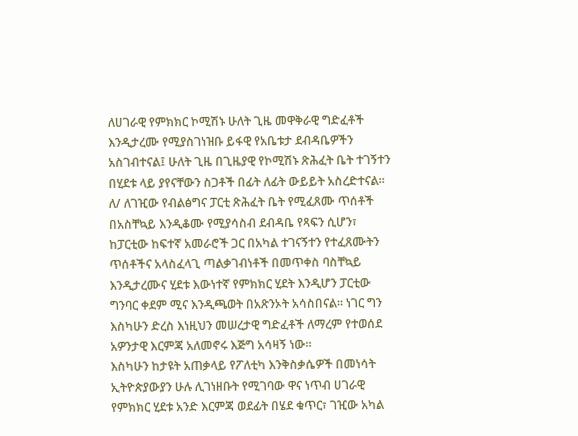ለሀገራዊ የምክክር ኮሚሽኑ ሁለት ጊዜ መዋቅራዊ ግድፈቶች እንዲታረሙ የሚያስገነዝቡ ይፋዊ የአቤቱታ ደብዳቤዎችን አስገብተናል፤ ሁለት ጊዜ በጊዜያዊ የኮሚሽኑ ጽሕፈት ቤት ተገኝተን በሂደቱ ላይ ያየናቸውን ስጋቶች በፊት ለፊት ውይይት አስረድተናል።
ለ/ ለገዢው የብልፅግና ፓርቲ ጽሕፈት ቤት የሚፈጸሙ ጥሰቶች በአስቸኳይ እንዲቆሙ የሚያሳስብ ደብዳቤ የጻፍን ሲሆን፣ ከፓርቲው ከፍተኛ አመራሮች ጋር በአካል ተገናኝተን የተፈጸሙትን ጥሰቶችና አላስፈላጊ ጣልቃገብነቶች በመጥቀስ ባስቸኳይ እንዲታረሙና ሂደቱ እውነተኛ የምክክር ሂደት እንዲሆን ፓርቲው ግንባር ቀደም ሚና እንዲጫወት በአጽንኦት አሳስበናል። ነገር ግን እስካሁን ድረስ እነዚህን መሠረታዊ ግድፈቶች ለማረም የተወሰደ አዎንታዊ እርምጃ አለመኖሩ እጅግ አሳዛኝ ነው።
እስካሁን ከታዩት አጠቃላይ የፖለቲካ እንቅስቃሴዎች በመነሳት ኢትዮጵያውያን ሁሉ ሊገነዘቡት የሚገባው ዋና ነጥብ ሀገራዊ የምክክር ሂደቱ አንድ እርምጃ ወደፊት በሄደ ቁጥር፣ ገዢው አካል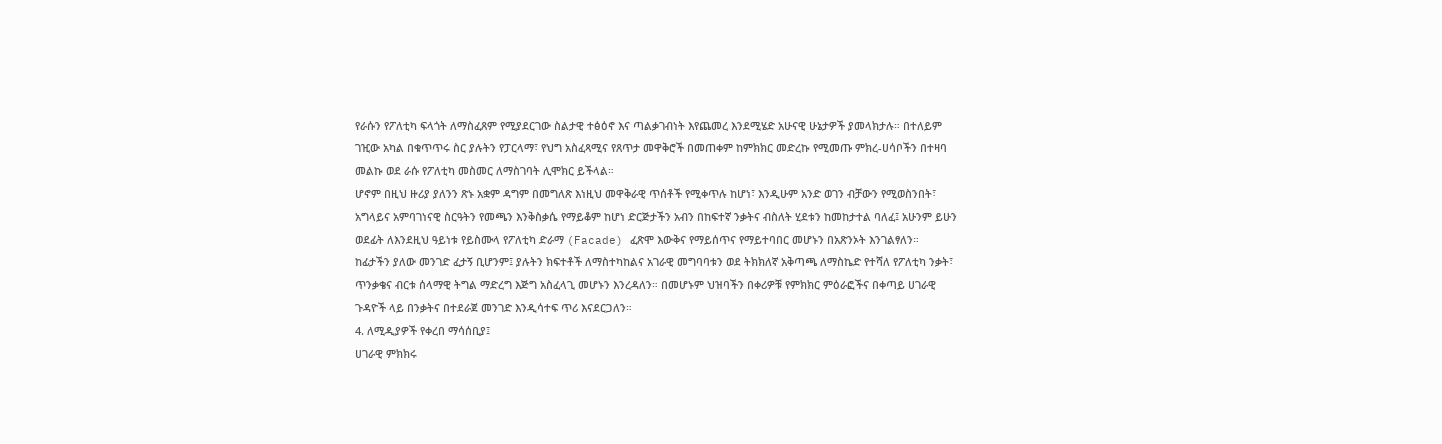የራሱን የፖለቲካ ፍላጎት ለማስፈጸም የሚያደርገው ስልታዊ ተፅዕኖ እና ጣልቃገብነት እየጨመረ እንደሚሄድ አሁናዊ ሁኔታዎች ያመላክታሉ። በተለይም ገዢው አካል በቁጥጥሩ ስር ያሉትን የፓርላማ፣ የህግ አስፈጻሚና የጸጥታ መዋቅሮች በመጠቀም ከምክክር መድረኩ የሚመጡ ምክረ-ሀሳቦችን በተዛባ መልኩ ወደ ራሱ የፖለቲካ መስመር ለማስገባት ሊሞክር ይችላል።
ሆኖም በዚህ ዙሪያ ያለንን ጽኑ አቋም ዳግም በመግለጽ እነዚህ መዋቅራዊ ጥሰቶች የሚቀጥሉ ከሆነ፣ እንዲሁም አንድ ወገን ብቻውን የሚወስንበት፣ አግላይና አምባገነናዊ ስርዓትን የመጫን እንቅስቃሴ የማይቆም ከሆነ ድርጅታችን አብን በከፍተኛ ንቃትና ብስለት ሂደቱን ከመከታተል ባለፈ፤ አሁንም ይሁን ወደፊት ለእንደዚህ ዓይነቱ የይስሙላ የፖለቲካ ድራማ (Facade) ፈጽሞ እውቅና የማይሰጥና የማይተባበር መሆኑን በአጽንኦት እንገልፃለን።
ከፊታችን ያለው መንገድ ፈታኝ ቢሆንም፤ ያሉትን ክፍተቶች ለማስተካከልና አገራዊ መግባባቱን ወደ ትክክለኛ አቅጣጫ ለማስኬድ የተሻለ የፖለቲካ ንቃት፣ ጥንቃቄና ብርቱ ሰላማዊ ትግል ማድረግ እጅግ አስፈላጊ መሆኑን እንረዳለን። በመሆኑም ህዝባችን በቀሪዎቹ የምክክር ምዕራፎችና በቀጣይ ሀገራዊ ጉዳዮች ላይ በንቃትና በተደራጀ መንገድ እንዲሳተፍ ጥሪ እናደርጋለን።
4. ለሚዲያዎች የቀረበ ማሳሰቢያ፤
ሀገራዊ ምክክሩ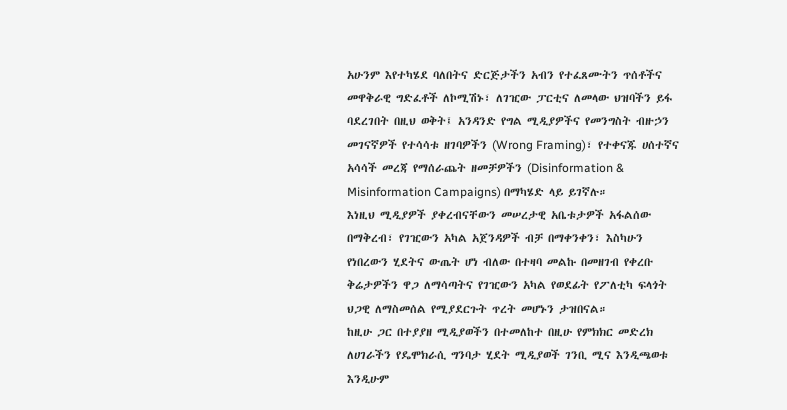አሁንም እየተካሄደ ባለበትና ድርጅታችን አብን የተፈጸሙትን ጥሰቶችና መዋቅራዊ ግድፈቶች ለኮሚሽኑ፣ ለገዢው ፓርቲና ለመላው ህዝባችን ይፋ ባደረገበት በዚህ ወቅት፤ አንዳንድ የግል ሚዲያዎችና የመንግስት ብዙኃን መገናኛዎች የተሳሳቱ ዘገባዎችን (Wrong Framing)፣ የተቀናጁ ሀሰተኛና አሳሳች መረጃ የማሰራጨት ዘመቻዎችን (Disinformation & Misinformation Campaigns) በማካሄድ ላይ ይገኛሉ።
እነዚህ ሚዲያዎች ያቀረብናቸውን መሠረታዊ አቤቱታዎች አፋልሰው በማቅረብ፣ የገዢውን አካል አጀንዳዎች ብቻ በማቀንቀን፣ እስካሁን የነበረውን ሂደትና ውጤት ሆነ ብለው በተዛባ መልኩ በመዘገብ የቀረቡ ቅሬታዎችን ዋጋ ለማሳጣትና የገዢውን አካል የወደፊት የፖለቲካ ፍላጎት ህጋዊ ለማስመሰል የሚያደርጉት ጥረት መሆኑን ታዝበናል።
ከዚሁ ጋር በተያያዘ ሚዲያወችን በተመለከተ በዚሁ የምክክር መድረክ ለሀገራችን የዴሞክራሲ ግንባታ ሂደት ሚዲያወች ገንቢ ሚና እንዲጫወቱ እንዲሁም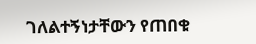ገለልተኝነታቸውን የጠበቁ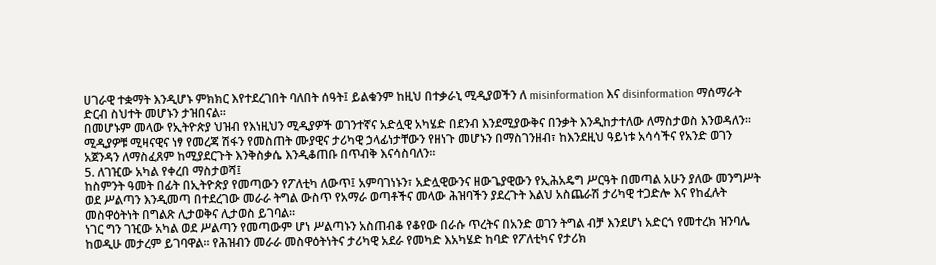ሀገራዊ ተቋማት እንዲሆኑ ምክክር እየተደረገበት ባለበት ሰዓት፤ ይልቁንም ከዚህ በተቃራኒ ሚዲያወችን ለ misinformation እና disinformation ማሰማራት ድርብ ስህተት መሆኑን ታዝበናል።
በመሆኑም መላው የኢትዮጵያ ህዝብ የእነዚህን ሚዲያዎች ወገንተኛና አድሏዊ አካሄድ በደንብ እንደሚያውቅና በንቃት እንዲከታተለው ለማስታወስ እንወዳለን። ሚዲያዎቹ ሚዛናዊና ነፃ የመረጃ ሽፋን የመስጠት ሙያዊና ታሪካዊ ኃላፊነታቸውን የዘነጉ መሆኑን በማስገንዘብ፣ ከእንደዚህ ዓይነቱ አሳሳችና የአንድ ወገን አጀንዳን ለማስፈጸም ከሚያደርጉት እንቅስቃሴ እንዲቆጠቡ በጥብቅ እናሳስባለን።
5. ለገዢው አካል የቀረበ ማስታወሻ፤
ከስምንት ዓመት በፊት በኢትዮጵያ የመጣውን የፖለቲካ ለውጥ፤ አምባገነኑን፣ አድሏዊውንና ዘውጌያዊውን የኢሕአዴግ ሥርዓት በመጣል አሁን ያለው መንግሥት ወደ ሥልጣን እንዲመጣ በተደረገው መራራ ትግል ውስጥ የአማራ ወጣቶችና መላው ሕዝባችን ያደረጉት እልህ አስጨራሽ ታሪካዊ ተጋድሎ እና የከፈሉት መስዋዕትነት በግልጽ ሊታወቅና ሊታወስ ይገባል።
ነገር ግን ገዢው አካል ወደ ሥልጣን የመጣውም ሆነ ሥልጣኑን አስጠብቆ የቆየው በራሱ ጥረትና በአንድ ወገን ትግል ብቻ እንደሆነ አድርጎ የመተረክ ዝንባሌ ከወዲሁ መታረም ይገባዋል። የሕዝብን መራራ መስዋዕትነትና ታሪካዊ አደራ የመካድ እአካሄድ ከባድ የፖለቲካና የታሪክ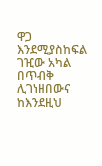ዋጋ እንደሚያስከፍል ገዢው አካል በጥብቅ ሊገነዘበውና ከእንደዚህ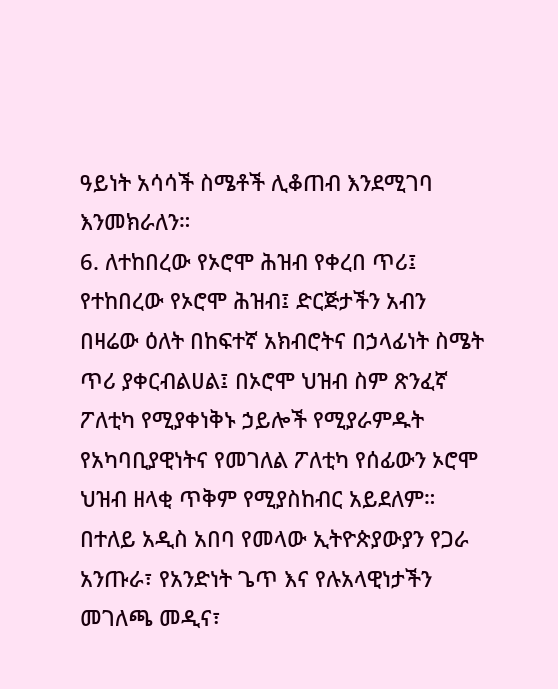ዓይነት አሳሳች ስሜቶች ሊቆጠብ እንደሚገባ እንመክራለን።
6. ለተከበረው የኦሮሞ ሕዝብ የቀረበ ጥሪ፤
የተከበረው የኦሮሞ ሕዝብ፤ ድርጅታችን አብን በዛሬው ዕለት በከፍተኛ አክብሮትና በኃላፊነት ስሜት ጥሪ ያቀርብልሀል፤ በኦሮሞ ህዝብ ስም ጽንፈኛ ፖለቲካ የሚያቀነቅኑ ኃይሎች የሚያራምዱት የአካባቢያዊነትና የመገለል ፖለቲካ የሰፊውን ኦሮሞ ህዝብ ዘላቂ ጥቅም የሚያስከብር አይደለም።
በተለይ አዲስ አበባ የመላው ኢትዮጵያውያን የጋራ አንጡራ፣ የአንድነት ጌጥ እና የሉአላዊነታችን መገለጫ መዲና፣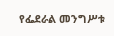የፌደራል መንግሥቱ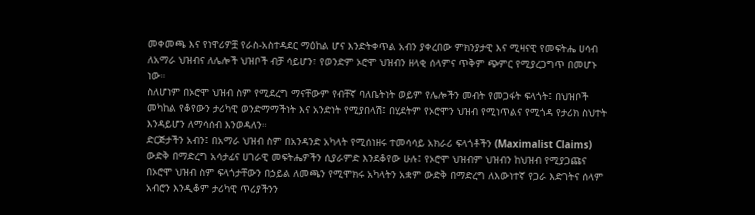መቀመጫ እና የነዋሪዎቿ የራስ-አስተዳደር ማዕከል ሆና እንድትቀጥል አብን ያቀረበው ምክንያታዊ እና ሚዛናዊ የመፍትሔ ሀሳብ ለአማራ ህዝብና ለሌሎች ህዝቦች ብቻ ሳይሆን፣ የወንድም ኦሮሞ ህዝብን ዘላቂ ሰላምና ጥቅም ጭምር የሚያረጋግጥ በመሆኑ ነው።
ስለሆነም በኦሮሞ ህዝብ ስም የሚደረግ ማናቸውም የብቸኛ ባለቤትነት ወይም የሌሎችን መብት የመጋፋት ፍላጎት፤ በህዝቦች መካከል የቆየውን ታሪካዊ ወንድማማችነት እና አንድነት የሚያበላሽ፤ በሂደትም የኦሮሞን ህዝብ የሚነጥልና የሚጎዳ የታሪክ ስህተት እንዳይሆን ለማሳሰብ እንወዳለን።
ድርጅታችን አብን፤ በአማራ ህዝብ ስም በአንዳንድ አካላት የሚሰነዘሩ ተመሳሳይ አክራሪ ፍላጎቶችን (Maximalist Claims) ውድቅ በማድረግ አሳታፊና ሀገራዊ መፍትሔዎችን ሲያራምድ እንደቆየው ሁሉ፤ የኦሮሞ ህዝብም ህዝብን ከህዝብ የሚያጋጩና በኦሮሞ ህዝብ ስም ፍላጎታቸውን በኃይል ለመጫን የሚሞክሩ አካላትን አቋም ውድቅ በማድረግ ለእውነተኛ የጋራ እድገትና ሰላም አብሮን እንዲቆም ታሪካዊ ጥሪያችንን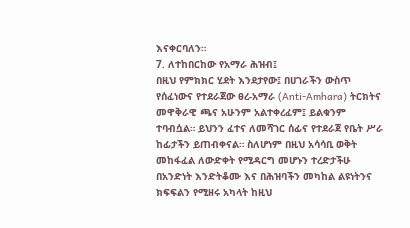እናቀርባለን።
7. ለተከበርከው የአማራ ሕዝብ፤
በዚህ የምክክር ሂደት እንደታየው፤ በሀገራችን ውስጥ የሰፈነውና የተደራጀው ፀረ-አማራ (Anti-Amhara) ትርክትና መዋቅራዊ ጫና አሁንም አልተቀረፈም፤ ይልቁንም ተባብሷል። ይህንን ፈተና ለመሻገር ሰፊና የተደራጀ የቤት ሥራ ከፊታችን ይጠብቀናል። ስለሆነም በዚህ አሳሳቢ ወቅት መከፋፈል ለውድቀት የሚዳርግ መሆኑን ተረድታችሁ በአንድነት እንድትቆሙ እና በሕዝባችን መካከል ልዩነትንና ክፍፍልን የሚዘሩ አካላት ከዚህ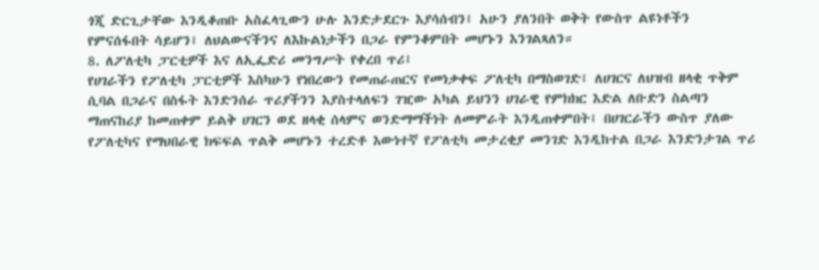ጎጂ ድርጊታቸው እንዲቆጠቡ አስፈላጊውን ሁሉ እንድታደርጉ እያሳሰብን፤ አሁን ያለንበት ወቅት የውስጥ ልዩነቶችን የምናሰፋበት ሳይሆን፤ ለህልውናችንና ለእኩልነታችን በጋራ የምንቆምበት መሆኑን እንገልጻለን።
8. ለፖለቲካ ፓርቲዎች እና ለኢፌድሪ መንግሥት የቀረበ ጥሪ፤
የሀገራችን የፖለቲካ ፓርቲዎች እስካሁን የነበረውን የመጠራጠርና የመነቃቀፍ ፖለቲካ በማስወገድ፤ ለሀገርና ለህዝብ ዘላቂ ጥቅም ሲባል በጋራና በስፋት እንድንሰራ ጥሪያችንን እያስተላለፍን ገዢው አካል ይህንን ሀገራዊ የምክክር እድል ለቡድን ስልጣን ማጠናከሪያ ከመጠቀም ይልቅ ሀገርን ወደ ዘላቂ ሰላምና ወንድማማችነት ለመምራት እንዲጠቀምበት፤ በሀገርራችን ውስጥ ያለው የፖለቲካና የማህበራዊ ክፍፍል ጥልቅ መሆኑን ተረድቶ እውነተኛ የፖለቲካ መታረቂያ መንገድ እንዲከተል በጋራ እንድንታገል ጥሪ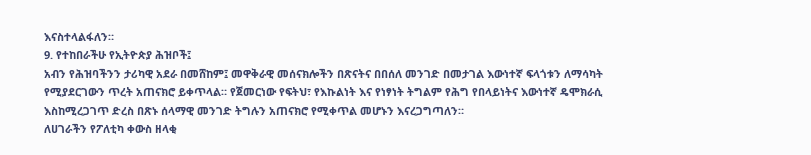እናስተላልፋለን።
9. የተከበራችሁ የኢትዮጵያ ሕዝቦች፤
አብን የሕዝባችንን ታሪካዊ አደራ በመሸከም፤ መዋቅራዊ መሰናክሎችን በጽናትና በበሰለ መንገድ በመታገል እውነተኛ ፍላጎቱን ለማሳካት የሚያደርገውን ጥረት አጠናክሮ ይቀጥላል። የጀመርነው የፍትህ፣ የእኩልነት እና የነፃነት ትግልም የሕግ የበላይነትና እውነተኛ ዴሞክራሲ እስከሚረጋገጥ ድረስ በጽኑ ሰላማዊ መንገድ ትግሉን አጠናክሮ የሚቀጥል መሆኑን እናረጋግጣለን።
ለሀገራችን የፖለቲካ ቀውስ ዘላቂ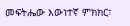መፍትሔው እውነተኛ ምክክር፣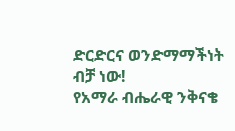ድርድርና ወንድማማችነት ብቻ ነው!
የአማራ ብሔራዊ ንቅናቄ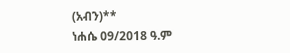(አብን)**
ነሐሴ 09/2018 ዓ.ም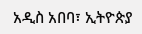አዲስ አበባ፣ ኢትዮጵያ